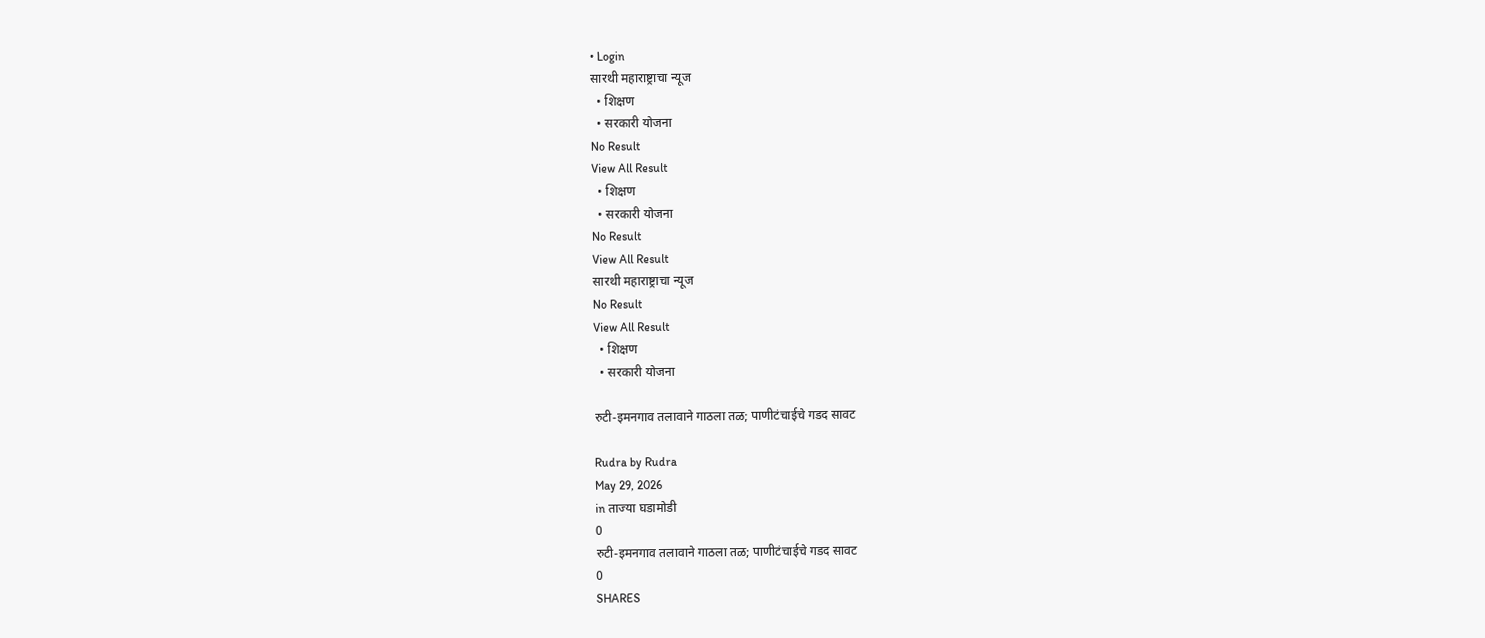• Login
सारथी महाराष्ट्राचा न्यूज
  • शिक्षण
  • सरकारी योजना
No Result
View All Result
  • शिक्षण
  • सरकारी योजना
No Result
View All Result
सारथी महाराष्ट्राचा न्यूज
No Result
View All Result
  • शिक्षण
  • सरकारी योजना

रुटी-इमनगाव तलावाने गाठला तळ; पाणीटंचाईचे गडद सावट

Rudra by Rudra
May 29, 2026
in ताज्या घडामोडी
0
रुटी-इमनगाव तलावाने गाठला तळ; पाणीटंचाईचे गडद सावट
0
SHARES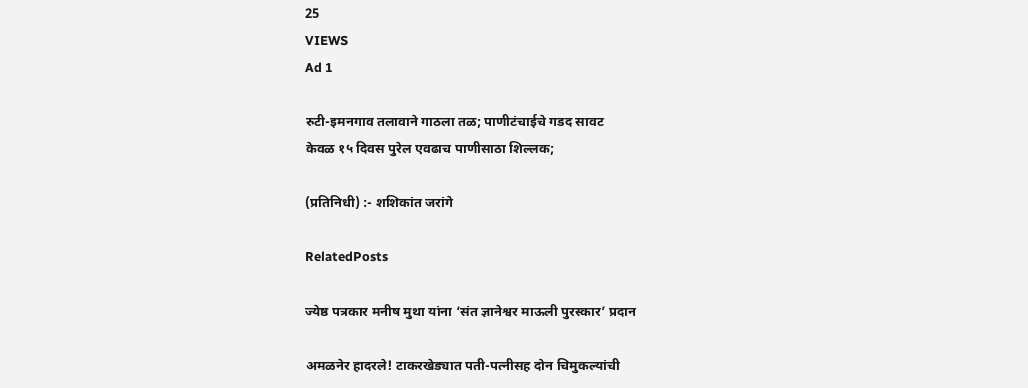25
VIEWS
Ad 1

रुटी-इमनगाव तलावाने गाठला तळ; पाणीटंचाईचे गडद सावट
केवळ १५ दिवस पुरेल एवढाच पाणीसाठा शिल्लक;

(प्रतिनिधी) :- शशिकांत जरांगे

RelatedPosts

ज्येष्ठ पत्रकार मनीष मुथा यांना ‘संत ज्ञानेश्वर माऊली पुरस्कार’ प्रदान

अमळनेर हादरले! टाकरखेड्यात पती-पत्नीसह दोन चिमुकल्यांची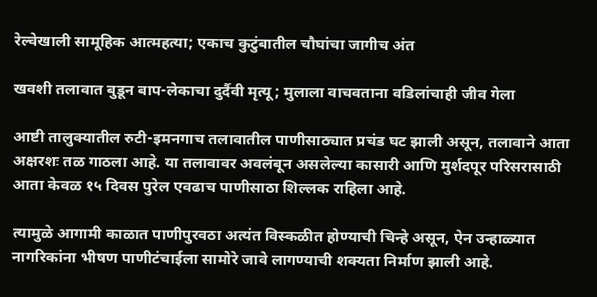रेल्वेखाली सामूहिक आत्महत्या; एकाच कुटुंबातील चौघांचा जागीच अंत

खवशी तलावात बुडून बाप-लेकाचा दुर्दैवी मृत्यू; मुलाला वाचवताना वडिलांचाही जीव गेला

आष्टी तालुक्यातील रुटी-इमनगाच तलावातील पाणीसाठ्यात प्रचंड घट झाली असून, तलावाने आता अक्षरशः तळ गाठला आहे. या तलावावर अवलंबून असलेल्या कासारी आणि मुर्शदपूर परिसरासाठी आता केवळ १५ दिवस पुरेल एवढाच पाणीसाठा शिल्लक राहिला आहे.

त्यामुळे आगामी काळात पाणीपुरवठा अत्यंत विस्कळीत होण्याची चिन्हे असून, ऐन उन्हाळ्यात नागरिकांना भीषण पाणीटंचाईला सामोरे जावे लागण्याची शक्यता निर्माण झाली आहे.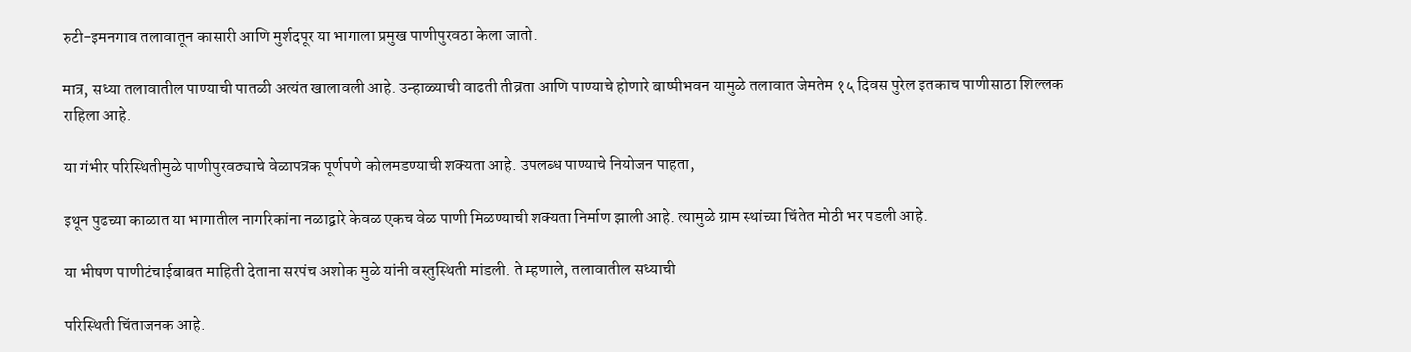रुटी-इमनगाव तलावातून कासारी आणि मुर्शदपूर या भागाला प्रमुख पाणीपुरवठा केला जातो.

मात्र, सध्या तलावातील पाण्याची पातळी अत्यंत खालावली आहे. उन्हाळ्याची वाढती तीव्रता आणि पाण्याचे होणारे बाष्पीभवन यामुळे तलावात जेमतेम १५ दिवस पुरेल इतकाच पाणीसाठा शिल्लक
राहिला आहे.

या गंभीर परिस्थितीमुळे पाणीपुरवठ्याचे वेळापत्रक पूर्णपणे कोलमडण्याची शक्यता आहे. उपलब्ध पाण्याचे नियोजन पाहता,

इथून पुढच्या काळात या भागातील नागरिकांना नळाद्वारे केवळ एकच वेळ पाणी मिळण्याची शक्यता निर्माण झाली आहे. त्यामुळे ग्राम स्थांच्या चिंतेत मोठी भर पडली आहे.

या भीषण पाणीटंचाईबाबत माहिती देताना सरपंच अशोक मुळे यांनी वस्तुस्थिती मांडली. ते म्हणाले, तलावातील सध्याची

परिस्थिती चिंताजनक आहे.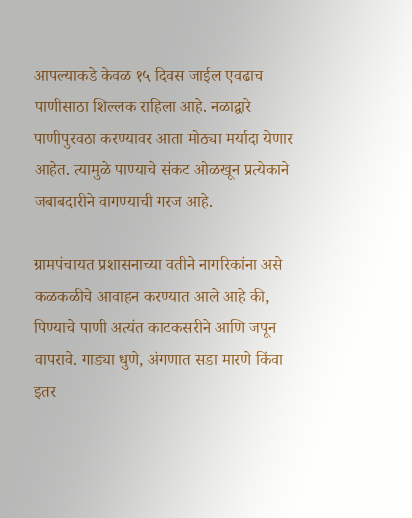आपल्याकडे केवळ १५ दिवस जाईल एवढाच पाणीसाठा शिल्लक राहिला आहे. नळाद्वारे पाणीपुरवठा करण्यावर आता मोठ्या मर्यादा येणार आहेत. त्यामुळे पाण्याचे संकट ओळखून प्रत्येकाने जबाबदारीने वागण्याची गरज आहे.

ग्रामपंचायत प्रशासनाच्या वतीने नागरिकांना असे कळकळीचे आवाहन करण्यात आले आहे की, पिण्याचे पाणी अत्यंत काटकसरीने आणि जपून वापरावे. गाड्या धुणे, अंगणात सडा मारणे किंवा इतर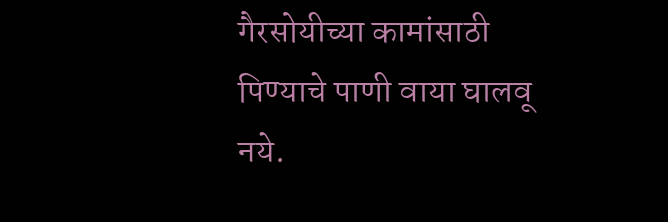गैरसोयीच्या कामांसाठी पिण्याचे पाणी वाया घालवू नये.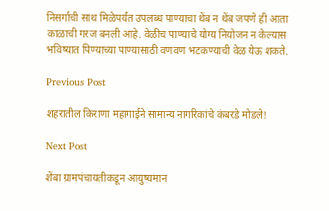निसर्गाची साथ मिळेपर्यंत उपलब्ध पाण्याचा थेंब न थेंब जपणे ही आता काळाची गरज बनली आहे. वेळीच पाण्याचे योग्य नियोजन न केल्यास भविष्यात पिण्याच्या पाण्यासाठी वणवण भटकण्याची वेळ येऊ शकते.

Previous Post

शहरातील किराणा महागाईने सामान्य नागरिकांचे कंबरडे मोडले!

Next Post

शेंबा ग्रामपंचायतीकडून आयुष्यमान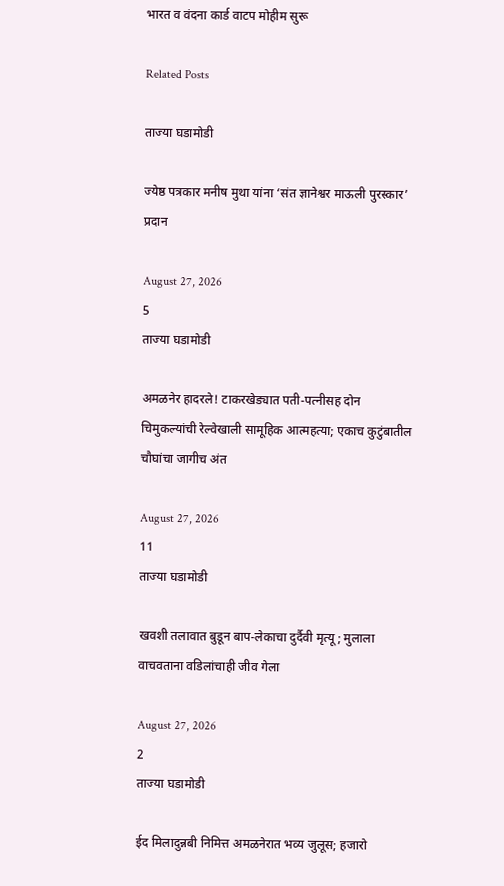भारत व वंदना कार्ड वाटप मोहीम सुरू

Related Posts

ताज्या घडामोडी

ज्येष्ठ पत्रकार मनीष मुथा यांना ‘संत ज्ञानेश्वर माऊली पुरस्कार’ प्रदान

August 27, 2026
5
ताज्या घडामोडी

अमळनेर हादरले! टाकरखेड्यात पती-पत्नीसह दोन चिमुकल्यांची रेल्वेखाली सामूहिक आत्महत्या; एकाच कुटुंबातील चौघांचा जागीच अंत

August 27, 2026
11
ताज्या घडामोडी

खवशी तलावात बुडून बाप-लेकाचा दुर्दैवी मृत्यू; मुलाला वाचवताना वडिलांचाही जीव गेला

August 27, 2026
2
ताज्या घडामोडी

ईद मिलादुन्नबी निमित्त अमळनेरात भव्य जुलूस; हजारो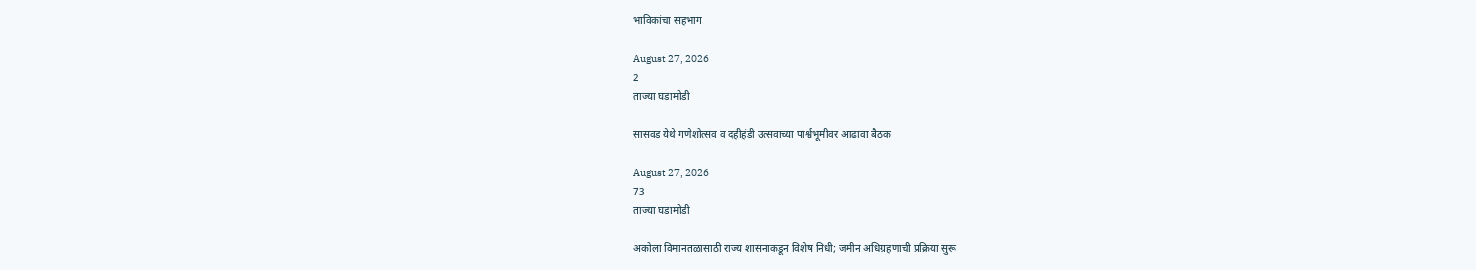भाविकांचा सहभाग

August 27, 2026
2
ताज्या घडामोडी

सासवड येथे गणेशोत्सव व दहीहंडी उत्सवाच्या पार्श्वभूमीवर आढावा बैठक

August 27, 2026
73
ताज्या घडामोडी

अकोला विमानतळासाठी राज्य शासनाकडून विशेष निधी; जमीन अधिग्रहणाची प्रक्रिया सुरू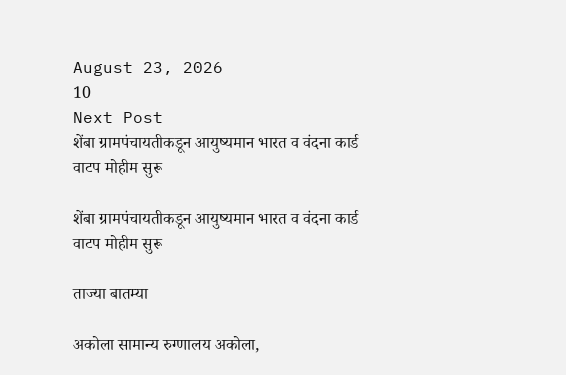August 23, 2026
10
Next Post
शेंबा ग्रामपंचायतीकडून आयुष्यमान भारत व वंदना कार्ड वाटप मोहीम सुरू

शेंबा ग्रामपंचायतीकडून आयुष्यमान भारत व वंदना कार्ड वाटप मोहीम सुरू

ताज्या बातम्या

अकोला सामान्य रुग्णालय अकोला,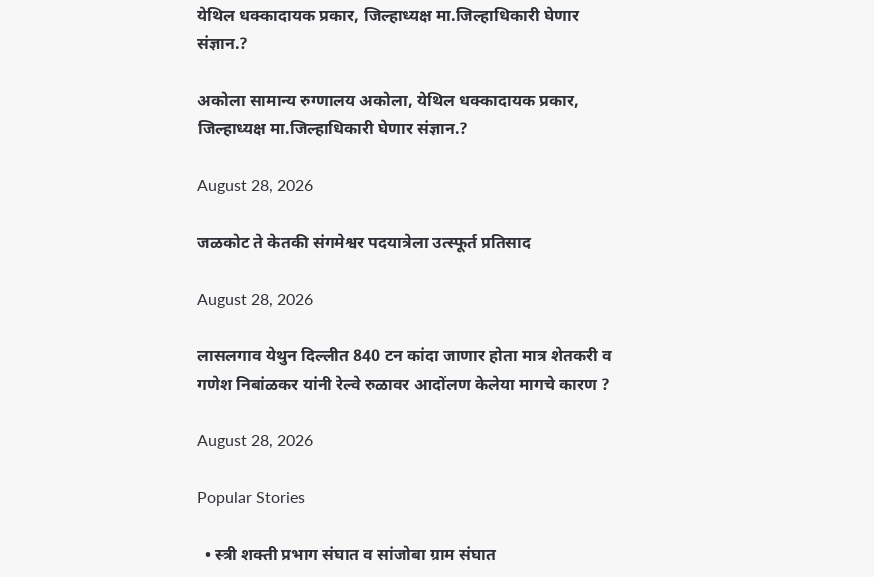येथिल धक्कादायक प्रकार, जिल्हाध्यक्ष मा.जिल्हाधिकारी घेणार संज्ञान.?

अकोला सामान्य रुग्णालय अकोला, येथिल धक्कादायक प्रकार, जिल्हाध्यक्ष मा.जिल्हाधिकारी घेणार संज्ञान.?

August 28, 2026

जळकोट ते केतकी संगमेश्वर पदयात्रेला उत्स्फूर्त प्रतिसाद

August 28, 2026

लासलगाव येथुन दिल्लीत 840 टन कांदा जाणार होता मात्र शेतकरी व गणेश निबांळकर यांनी रेल्वे रुळावर आदोंलण केलेया मागचे कारण ?

August 28, 2026

Popular Stories

  • स्त्री शक्ती प्रभाग संघात व सांजोबा ग्राम संघात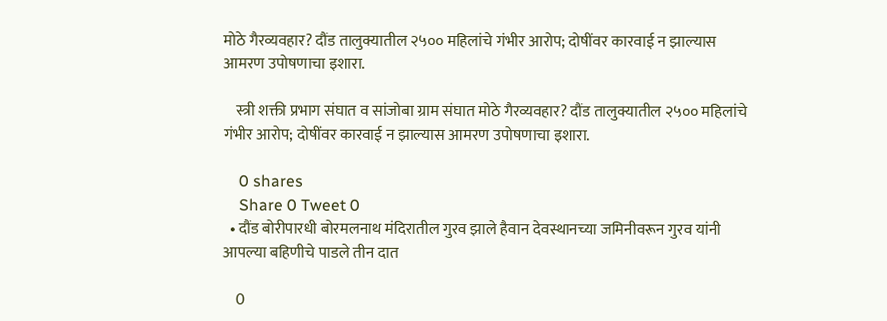मोठे गैरव्यवहार? दौंड तालुक्यातील २५०० महिलांचे गंभीर आरोप; दोषींवर कारवाई न झाल्यास आमरण उपोषणाचा इशारा.

    स्त्री शक्ती प्रभाग संघात व सांजोबा ग्राम संघात मोठे गैरव्यवहार? दौंड तालुक्यातील २५०० महिलांचे गंभीर आरोप; दोषींवर कारवाई न झाल्यास आमरण उपोषणाचा इशारा.

    0 shares
    Share 0 Tweet 0
  • दौंड बोरीपारधी बोरमलनाथ मंदिरातील गुरव झाले हैवान देवस्थानच्या जमिनीवरून गुरव यांनी आपल्या बहिणीचे पाडले तीन दात

    0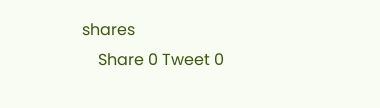shares
    Share 0 Tweet 0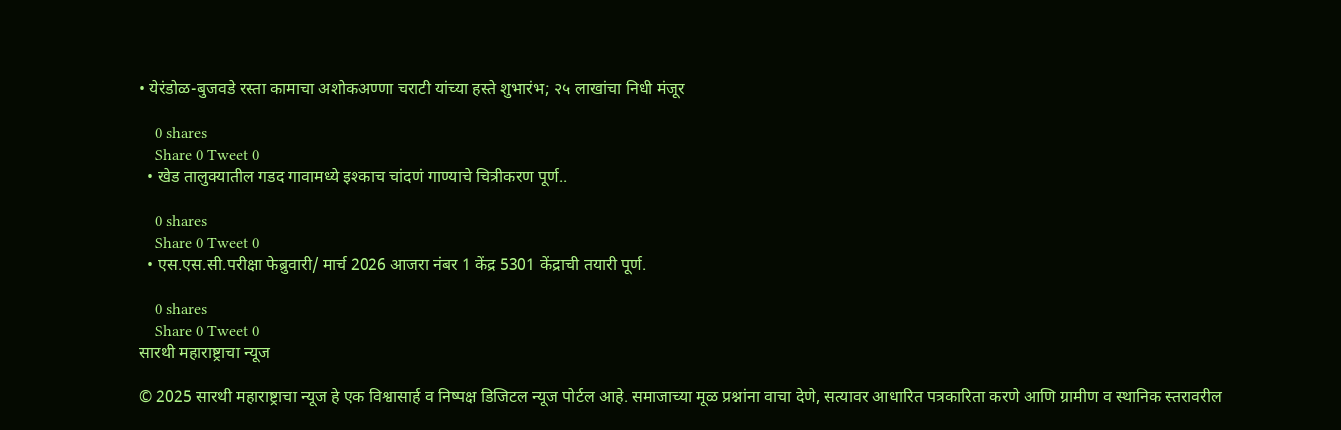• येरंडोळ-बुजवडे रस्ता कामाचा अशोकअण्णा चराटी यांच्या हस्ते शुभारंभ; २५ लाखांचा निधी मंजूर

    0 shares
    Share 0 Tweet 0
  • खेड तालुक्यातील गडद गावामध्ये इश्काच चांदणं गाण्याचे चित्रीकरण पूर्ण..

    0 shares
    Share 0 Tweet 0
  • एस.एस.सी.परीक्षा फेब्रुवारी/ मार्च 2026 आजरा नंबर 1 केंद्र 5301 केंद्राची तयारी पूर्ण.

    0 shares
    Share 0 Tweet 0
सारथी महाराष्ट्राचा न्यूज

© 2025 सारथी महाराष्ट्राचा न्यूज हे एक विश्वासार्ह व निष्पक्ष डिजिटल न्यूज पोर्टल आहे. समाजाच्या मूळ प्रश्नांना वाचा देणे, सत्यावर आधारित पत्रकारिता करणे आणि ग्रामीण व स्थानिक स्तरावरील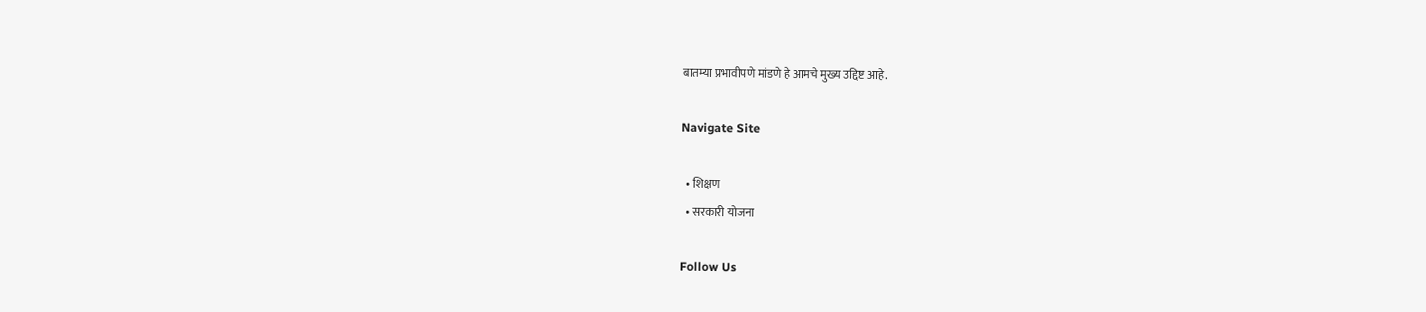बातम्या प्रभावीपणे मांडणे हे आमचे मुख्य उद्दिष्ट आहे.

Navigate Site

  • शिक्षण
  • सरकारी योजना

Follow Us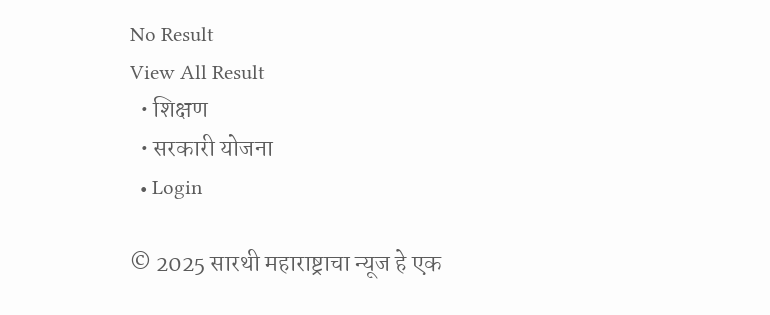No Result
View All Result
  • शिक्षण
  • सरकारी योजना
  • Login

© 2025 सारथी महाराष्ट्राचा न्यूज हे एक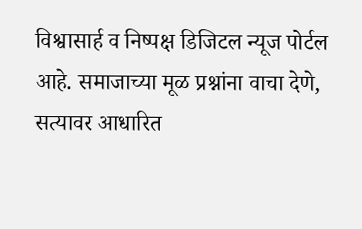विश्वासार्ह व निष्पक्ष डिजिटल न्यूज पोर्टल आहे. समाजाच्या मूळ प्रश्नांना वाचा देणे, सत्यावर आधारित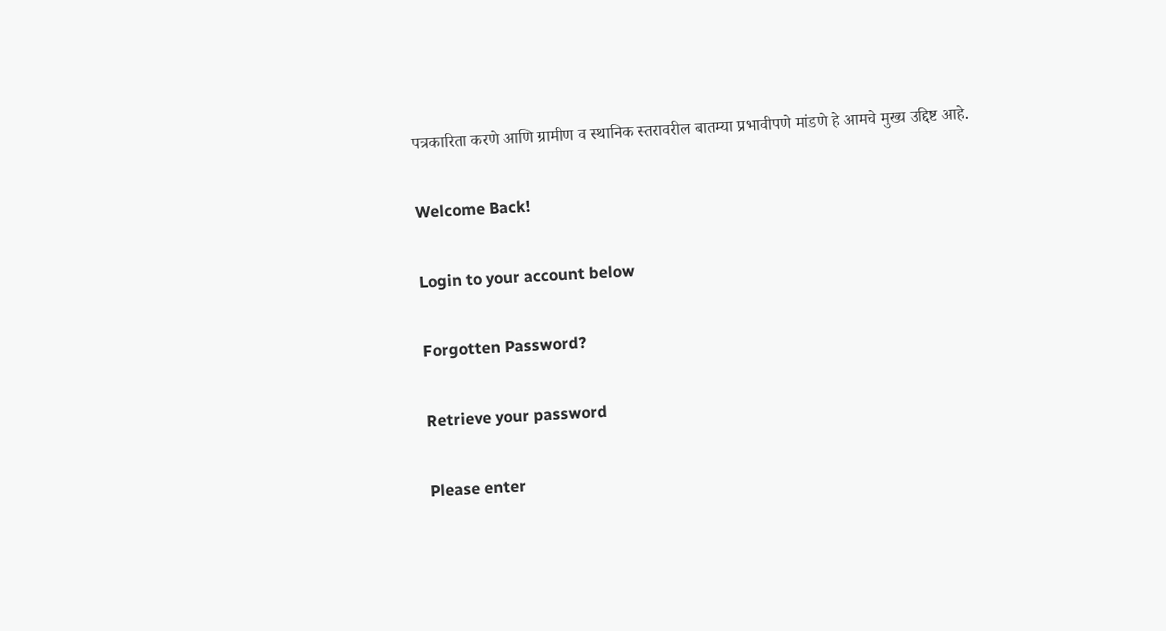पत्रकारिता करणे आणि ग्रामीण व स्थानिक स्तरावरील बातम्या प्रभावीपणे मांडणे हे आमचे मुख्य उद्दिष्ट आहे.

Welcome Back!

Login to your account below

Forgotten Password?

Retrieve your password

Please enter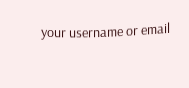your username or email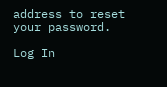address to reset your password.

Log In